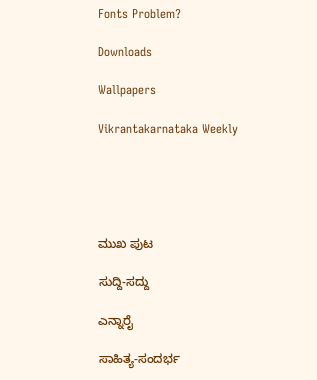Fonts Problem?

Downloads

Wallpapers

Vikrantakarnataka Weekly





ಮುಖ ಪುಟ

ಸುದ್ದಿ-ಸದ್ದು

ಎನ್ನಾರೈ

ಸಾಹಿತ್ಯ-ಸಂದರ್ಭ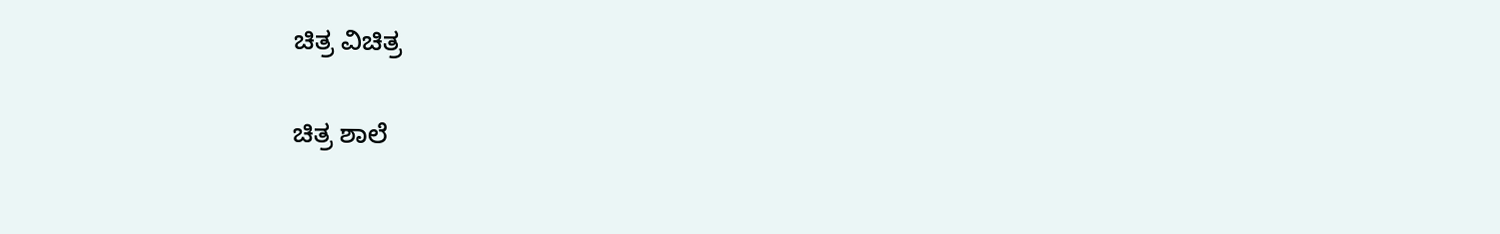ಚಿತ್ರ ವಿಚಿತ್ರ

ಚಿತ್ರ ಶಾಲೆ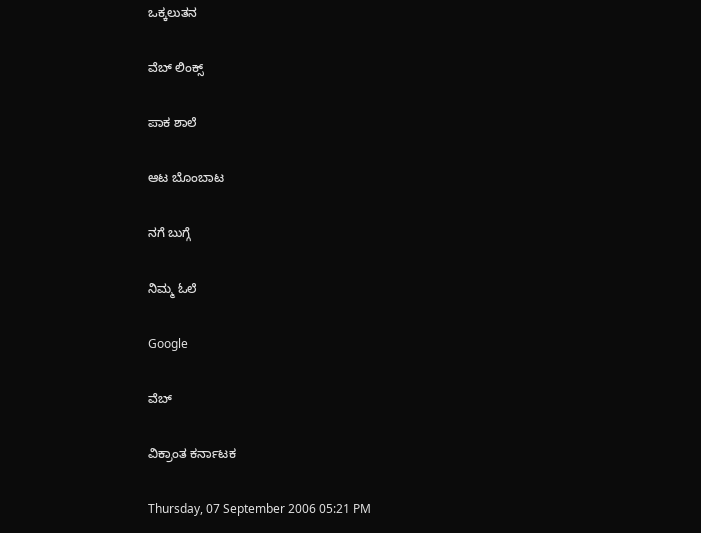ಒಕ್ಕಲುತನ

ವೆಬ್ ಲಿಂಕ್ಸ್

ಪಾಕ ಶಾಲೆ

ಆಟ ಬೊಂಬಾಟ

ನಗೆ ಬುಗ್ಗೆ

ನಿಮ್ಮ ಓಲೆ

Google

ವೆಬ್

ವಿಕ್ರಾಂತ ಕರ್ನಾಟಕ

Thursday, 07 September 2006 05:21 PM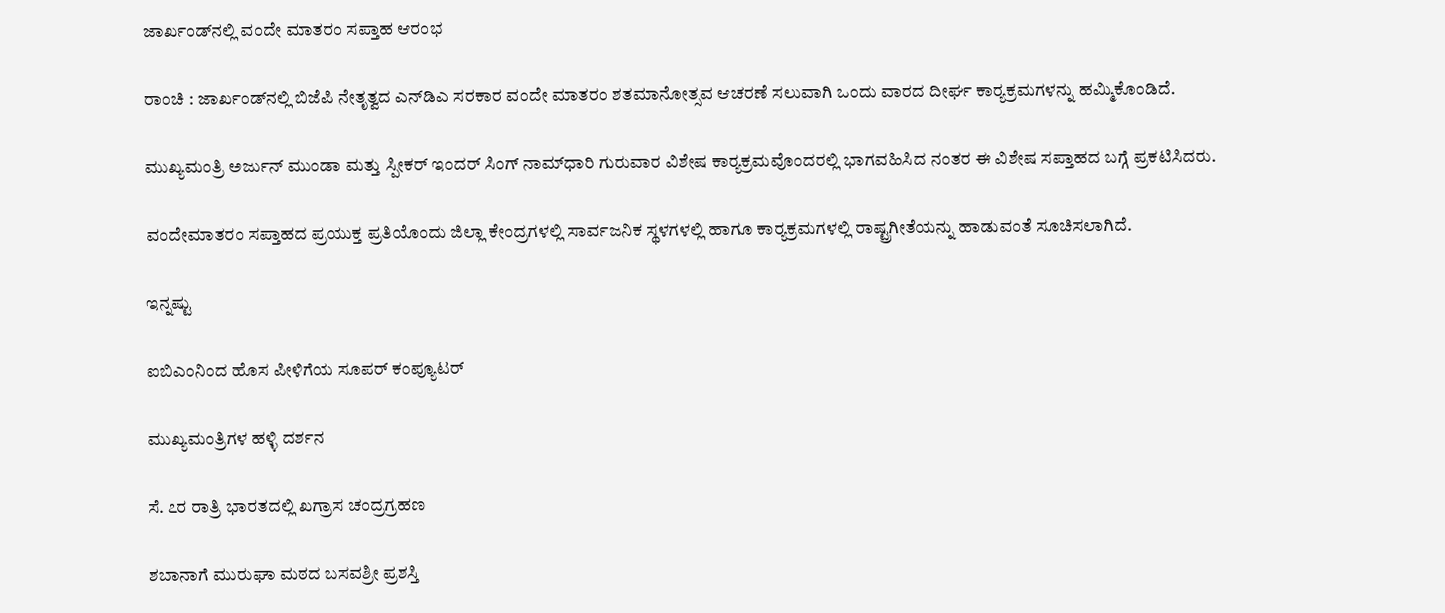ಜಾರ್ಖಂಡ್‌ನಲ್ಲಿ ವಂದೇ ಮಾತರಂ ಸಪ್ತಾಹ ಆರಂಭ

ರಾಂಚಿ : ಜಾರ್ಖಂಡ್‌ನಲ್ಲಿ ಬಿಜೆಪಿ ನೇತೃತ್ವದ ಎನ್‌ಡಿಎ ಸರಕಾರ ವಂದೇ ಮಾತರಂ ಶತಮಾನೋತ್ಸವ ಆಚರಣೆ ಸಲುವಾಗಿ ಒಂದು ವಾರದ ದೀರ್ಘ ಕಾರ್‍ಯಕ್ರಮಗಳನ್ನು ಹಮ್ಮಿಕೊಂಡಿದೆ.

ಮುಖ್ಯಮಂತ್ರಿ ಅರ್ಜುನ್ ಮುಂಡಾ ಮತ್ತು ಸ್ಪೀಕರ್ ಇಂದರ್ ಸಿಂಗ್ ನಾಮ್‌ಧಾರಿ ಗುರುವಾರ ವಿಶೇಷ ಕಾರ್‍ಯಕ್ರಮವೊಂದರಲ್ಲಿ ಭಾಗವಹಿಸಿದ ನಂತರ ಈ ವಿಶೇಷ ಸಪ್ತಾಹದ ಬಗ್ಗೆ ಪ್ರಕಟಿಸಿದರು.

ವಂದೇಮಾತರಂ ಸಪ್ತಾಹದ ಪ್ರಯುಕ್ತ ಪ್ರತಿಯೊಂದು ಜಿಲ್ಲಾ ಕೇಂದ್ರಗಳಲ್ಲಿ ಸಾರ್ವಜನಿಕ ಸ್ಥಳಗಳಲ್ಲಿ ಹಾಗೂ ಕಾರ್‍ಯಕ್ರಮಗಳಲ್ಲಿ ರಾಷ್ಟ್ರಗೀತೆಯನ್ನು ಹಾಡುವಂತೆ ಸೂಚಿಸಲಾಗಿದೆ.

ಇನ್ನಷ್ಟು

ಐಬಿಎಂನಿಂದ ಹೊಸ ಪೀಳಿಗೆಯ ಸೂಪರ್ ಕಂಪ್ಯೂಟರ್

ಮುಖ್ಯಮಂತ್ರಿಗಳ ಹಳ್ಳಿ ದರ್ಶನ

ಸೆ. ೭ರ ರಾತ್ರಿ ಭಾರತದಲ್ಲಿ ಖಗ್ರಾಸ ಚಂದ್ರಗ್ರಹಣ

ಶಬಾನಾಗೆ ಮುರುಘಾ ಮಠದ ಬಸವಶ್ರೀ ಪ್ರಶಸ್ತಿ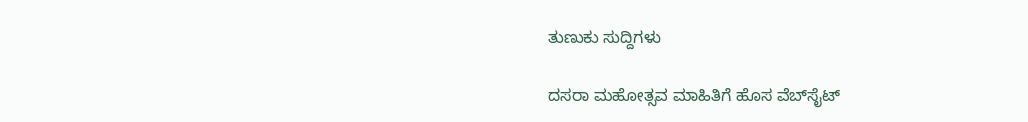ತುಣುಕು ಸುದ್ದಿಗಳು

ದಸರಾ ಮಹೋತ್ಸವ ಮಾಹಿತಿಗೆ ಹೊಸ ವೆಬ್‌ಸೈಟ್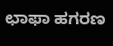ಛಾಫಾ ಹಗರಣ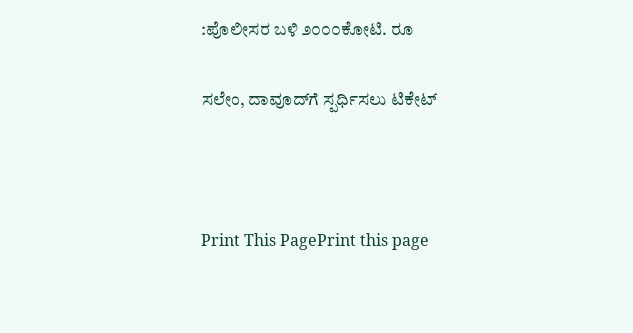:ಪೊಲೀಸರ ಬಳಿ ೨೦೦೦ಕೋಟಿ. ರೂ

ಸಲೇಂ, ದಾವೂದ್‌ಗೆ ಸ್ಪರ್ಧಿಸಲು ಟಿಕೇಟ್



Print This PagePrint this page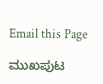Email this Page

ಮುಖಪುಟ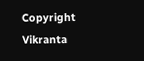Copyright Vikranta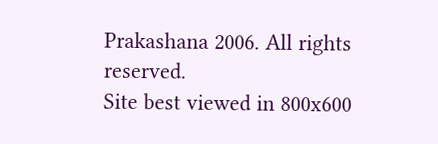Prakashana 2006. All rights reserved.
Site best viewed in 800x600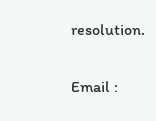resolution.

Email :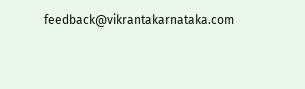feedback@vikrantakarnataka.com